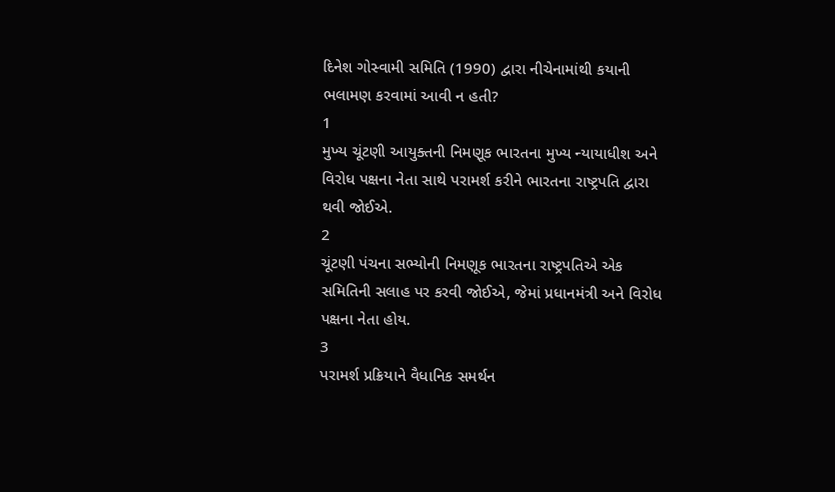દિનેશ ગોસ્વામી સમિતિ (1990) દ્વારા નીચેનામાંથી કયાની ભલામણ કરવામાં આવી ન હતી?
1
મુખ્ય ચૂંટણી આયુક્તની નિમણૂક ભારતના મુખ્ય ન્યાયાધીશ અને વિરોધ પક્ષના નેતા સાથે પરામર્શ કરીને ભારતના રાષ્ટ્રપતિ દ્વારા થવી જોઈએ.
2
ચૂંટણી પંચના સભ્યોની નિમણૂક ભારતના રાષ્ટ્રપતિએ એક સમિતિની સલાહ પર કરવી જોઈએ, જેમાં પ્રધાનમંત્રી અને વિરોધ પક્ષના નેતા હોય.
3
પરામર્શ પ્રક્રિયાને વૈધાનિક સમર્થન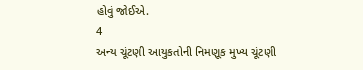હોવું જોઈએ.
4
અન્ય ચૂંટણી આયુકતોની નિમણૂક મુખ્ય ચૂંટણી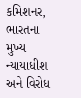કમિશનર, ભારતના મુખ્ય ન્યાયાધીશ અને વિરોધ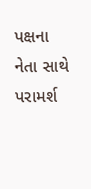પક્ષના નેતા સાથે પરામર્શ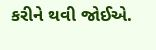કરીને થવી જોઈએ.